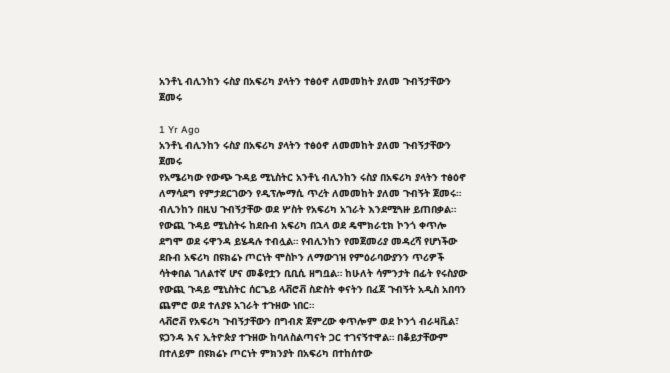አንቶኒ ብሊንከን ሩስያ በአፍሪካ ያላትን ተፅዕኖ ለመመከት ያለመ ጉብኝታቸውን ጀመሩ

1 Yr Ago
አንቶኒ ብሊንከን ሩስያ በአፍሪካ ያላትን ተፅዕኖ ለመመከት ያለመ ጉብኝታቸውን ጀመሩ
የአሜሪካው የውጭ ጉዳይ ሚኒስትር አንቶኒ ብሊንከን ሩስያ በአፍሪካ ያላትን ተፅዕኖ ለማሳደግ የምታደርገውን የዲፕሎማሲ ጥረት ለመመከት ያለመ ጉብኝት ጀመሩ። ብሊንከን በዚህ ጉብኝታቸው ወደ ሦስት የአፍሪካ አገራት እንደሚጓዙ ይጠበቃል። የውጪ ጉዳይ ሚኒስትሩ ከደቡብ አፍሪካ በኋላ ወደ ዴሞክራቲክ ኮንጎ ቀጥሎ ደግሞ ወደ ሩዋንዳ ይሄዳሉ ተብሏል። የብሊንከን የመጀመሪያ መዳረሻ የሆነችው ደቡብ አፍሪካ በዩክሬኑ ጦርነት ሞስኮን ለማውገዝ የምዕራባውያንን ጥሪዎች ሳትቀበል ገለልተኛ ሆና መቆየቷን ቢቢሲ ዘግቧል። ከሁለት ሳምንታት በፊት የሩስያው የውጪ ጉዳይ ሚኒስትር ሰርጌይ ላቭሮቭ ስድስት ቀናትን በፈጀ ጉብኝት አዲስ አበባን ጨምሮ ወደ ተለያዩ አገራት ተጉዘው ነበር።
ላቭሮቭ የአፍሪካ ጉብኝታቸውን በግብጽ ጀምረው ቀጥሎም ወደ ኮንጎ ብራዛቪል፣ ዩጋንዳ እና ኢትዮጵያ ተጉዘው ከባለስልጣናት ጋር ተገናኝተዋል። በቆይታቸውም በተለይም በዩክሬኑ ጦርነት ምክንያት በአፍሪካ በተከሰተው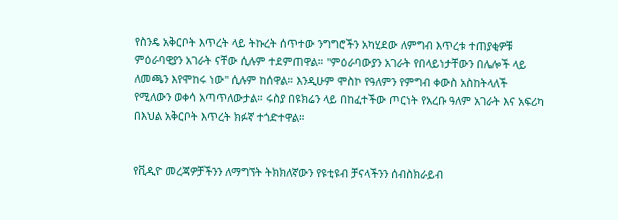የስንዴ አቅርቦት እጥረት ላይ ትኩረት ሰጥተው ንግግሮችን አካሂደው ለምግብ እጥረቱ ተጠያቂዎቹ ምዕራባዊያን አገራት ናቸው ሲሉም ተደምጠዋል። "ምዕራባውያን አገራት የበላይነታቸውን በሌሎች ላይ ለመጫን እየሞከሩ ነው" ሲሉም ከሰዋል። እንዲሁም ሞስኮ የዓለምን የምግብ ቀውስ አስከትላለች የሚለውን ወቀሳ አጣጥለውታል። ሩስያ በዩክሬን ላይ በከፈተችው ጦርነት የአረቡ ዓለም አገራት እና አፍሪካ በእህል አቅርቦት እጥረት ክፉኛ ተጎድተዋል።


የቪዲዮ መረጃዎቻችንን ለማግኘት ትክክለኛውን የዩቲዩብ ቻናላችንን ሰብስክራይብ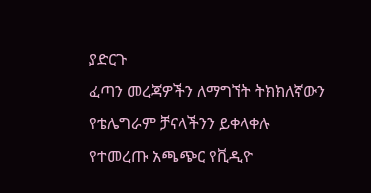ያድርጉ
ፈጣን መረጃዎችን ለማግኘት ትክክለኛውን የቴሌግራም ቻናላችንን ይቀላቀሉ
የተመረጡ አጫጭር የቪዲዮ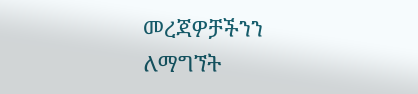መረጃዎቻችንን ለማግኘት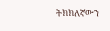ትክክለኛውን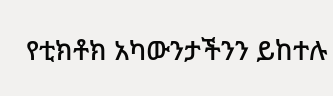የቲክቶክ አካውንታችንን ይከተሉ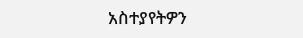አስተያየትዎን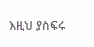እዚህ ያስፍሩ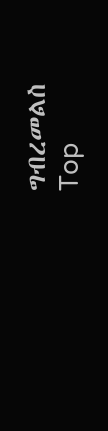ግብረመልስ
Top